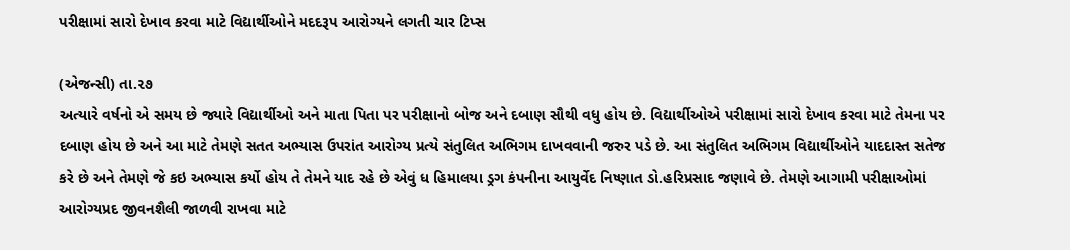પરીક્ષામાં સારો દેખાવ કરવા માટે વિદ્યાર્થીઓને મદદરૂપ આરોગ્યને લગતી ચાર ટિપ્સ

(એજન્સી) તા.૨૭
અત્યારે વર્ષનો એ સમય છે જ્યારે વિદ્યાર્થીઓ અને માતા પિતા પર પરીક્ષાનો બોજ અને દબાણ સૌથી વધુ હોય છે. વિદ્યાર્થીઓએ પરીક્ષામાં સારો દેખાવ કરવા માટે તેમના પર દબાણ હોય છે અને આ માટે તેમણે સતત અભ્યાસ ઉપરાંત આરોગ્ય પ્રત્યે સંતુલિત અભિગમ દાખવવાની જરુર પડે છે. આ સંતુલિત અભિગમ વિદ્યાર્થીઓને યાદદાસ્ત સતેજ કરે છે અને તેમણે જે કઇ અભ્યાસ કર્યો હોય તે તેમને યાદ રહે છે એવું ધ હિમાલયા ડ્રગ કંપનીના આયુર્વેદ નિષ્ણાત ડો.હરિપ્રસાદ જણાવે છે. તેમણે આગામી પરીક્ષાઓમાં આરોગ્યપ્રદ જીવનશૈલી જાળવી રાખવા માટે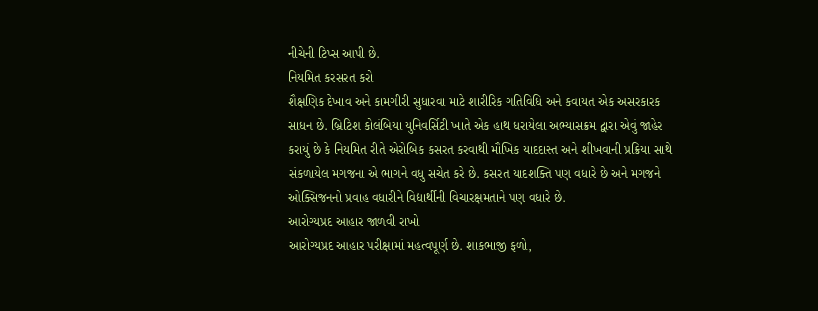નીચેની ટિપ્સ આપી છે.
નિયમિત કરસરત કરો
શૈક્ષણિક દેખાવ અને કામગીરી સુધારવા માટે શારીરિક ગતિવિધિ અને કવાયત એક અસરકારક સાધન છે. બ્રિટિશ કોલંબિયા યુનિવર્સિટી ખાતે એક હાથ ધરાયેલા અભ્યાસક્રમ દ્વારા એવું જાહેર કરાયું છે કે નિયમિત રીતે એરોબિક કસરત કરવાથી મૌખિક યાદદાસ્ત અને શીખવાની પ્રક્રિયા સાથે સંકળાયેલ મગજના એ ભાગને વધુ સચેત કરે છે. કસરત યાદશક્તિ પણ વધારે છે અને મગજને ઓક્સિજનનો પ્રવાહ વધારીને વિદ્યાર્થીની વિચારક્ષમતાને પણ વધારે છે.
આરોગ્યપ્રદ આહાર જાળવી રાખો
આરોગ્યપ્રદ આહાર પરીક્ષામાં મહત્વપૂર્ણ છે. શાકભાજી ફળો,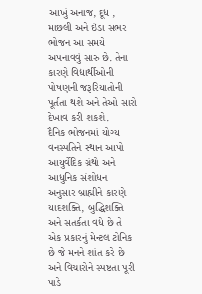આખું અનાજ, દૂધ , માછલી અને ઇંડા સભર ભોજન આ સમયે અપનાવવું સારુ છે. તેના કારણે વિદ્યાર્થીઓની પોષણની જરૂરિયાતોની પૂર્તતા થશે અને તેઓ સારો દેખાવ કરી શકશે.
દૈનિક ભોજનમાં યોગ્ય વનસ્પતિને સ્થાન આપો
આયુર્વેદિક ગ્રંથો અને આધુનિક સંશોધન અનુસાર બ્રાહ્મીને કારણે યાદશક્તિ, બુદ્ધિશક્તિ અને સતર્કતા વધે છે તે એક પ્રકારનું મેન્ટલ ટોનિક છે જે મનને શાંત કરે છે અને વિચારોને સ્પષ્ટતા પૂરી પાડે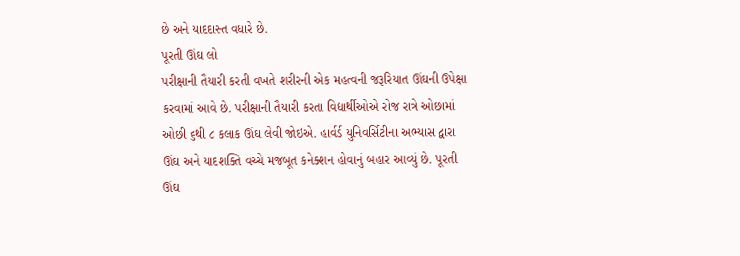છે અને યાદદાસ્ત વધારે છે.
પૂરતી ઊંઘ લો
પરીક્ષાની તૈયારી કરતી વખતે શરીરની એક મહત્વની જરૂરિયાત ઊંઘની ઉપેક્ષા કરવામાં આવે છે. પરીક્ષાની તૈયારી કરતા વિદ્યાર્થીઓએ રોજ રાત્રે ઓછામાં ઓછી ૬થી ૮ કલાક ઊંઘ લેવી જોઇએ. હાર્વર્ડ યુનિવર્સિટીના અભ્યાસ દ્વારા ઊંઘ અને યાદશક્તિ વચ્ચે મજબૂત કનેક્શન હોવાનું બહાર આવ્યું છે. પૂરતી ઊંઘ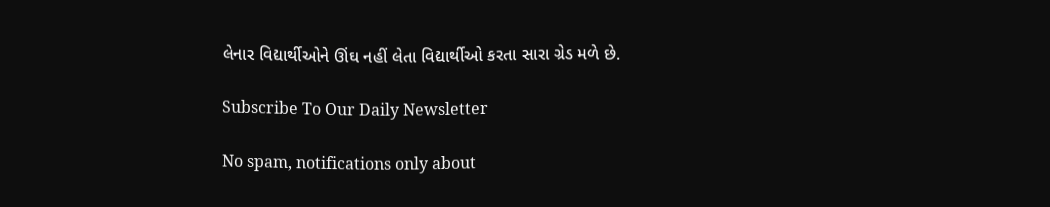લેનાર વિદ્યાર્થીઓને ઊંઘ નહીં લેતા વિદ્યાર્થીઓ કરતા સારા ગ્રેડ મળે છે.

Subscribe To Our Daily Newsletter

No spam, notifications only about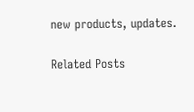new products, updates.

Related Posts